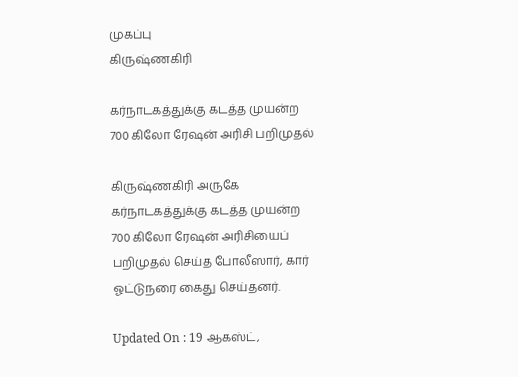முகப்பு
கிருஷ்ணகிரி

கர்நாடகத்துக்கு கடத்த முயன்ற 700 கிலோ ரேஷன் அரிசி பறிமுதல்

கிருஷ்ணகிரி அருகே கர்நாடகத்துக்கு கடத்த முயன்ற 700 கிலோ ரேஷன் அரிசியைப் பறிமுதல் செய்த போலீஸார், கார் ஓட்டுநரை கைது செய்தனர்.

Updated On : 19 ஆகஸ்ட்,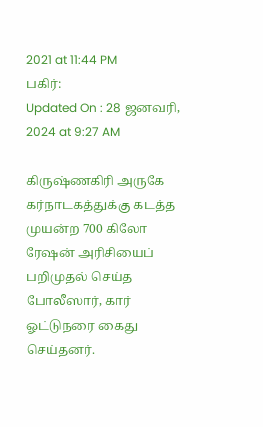2021 at 11:44 PM
பகிர்:
Updated On : 28 ஜனவரி, 2024 at 9:27 AM

கிருஷ்ணகிரி அருகே கர்நாடகத்துக்கு கடத்த முயன்ற 700 கிலோ ரேஷன் அரிசியைப் பறிமுதல் செய்த போலீஸார், கார் ஓட்டுநரை கைது செய்தனர்.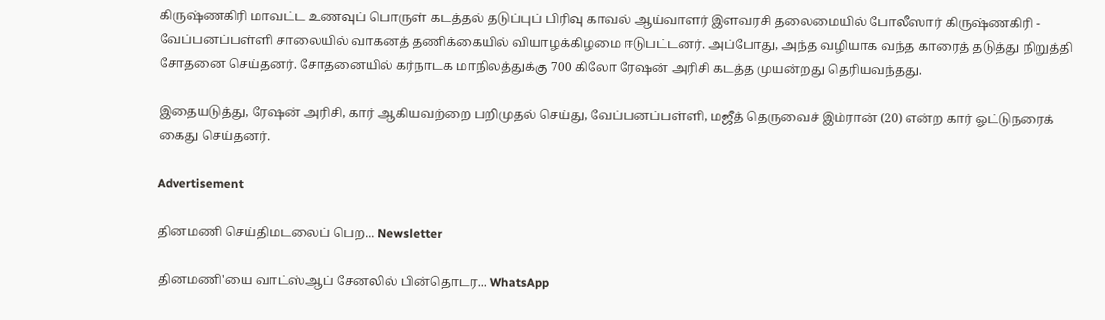கிருஷ்ணகிரி மாவட்ட உணவுப் பொருள் கடத்தல் தடுப்புப் பிரிவு காவல் ஆய்வாளர் இளவரசி தலைமையில் போலீஸார் கிருஷ்ணகிரி - வேப்பனப்பள்ளி சாலையில் வாகனத் தணிக்கையில் வியாழக்கிழமை ஈடுபட்டனர். அப்போது, அந்த வழியாக வந்த காரைத் தடுத்து நிறுத்தி சோதனை செய்தனர். சோதனையில் கர்நாடக மாநிலத்துக்கு 700 கிலோ ரேஷன் அரிசி கடத்த முயன்றது தெரியவந்தது.

இதையடுத்து, ரேஷன் அரிசி, கார் ஆகியவற்றை பறிமுதல் செய்து, வேப்பனப்பள்ளி, மஜீத் தெருவைச் இம்ரான் (20) என்ற கார் ஓட்டுநரைக் கைது செய்தனர்.

Advertisement

தினமணி செய்திமடலைப் பெற... Newsletter

தினமணி'யை வாட்ஸ்ஆப் சேனலில் பின்தொடர... WhatsApp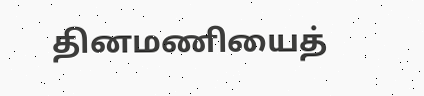தினமணியைத்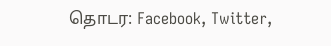தொடர: Facebook, Twitter,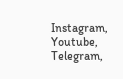Instagram, Youtube, Telegram,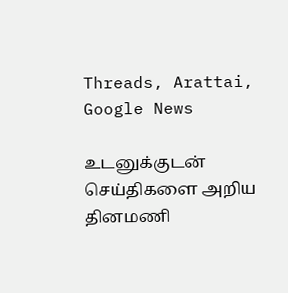Threads, Arattai, Google News

உடனுக்குடன் செய்திகளை அறிய தினமணி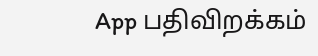App பதிவிறக்கம்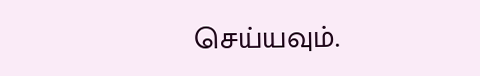செய்யவும்.